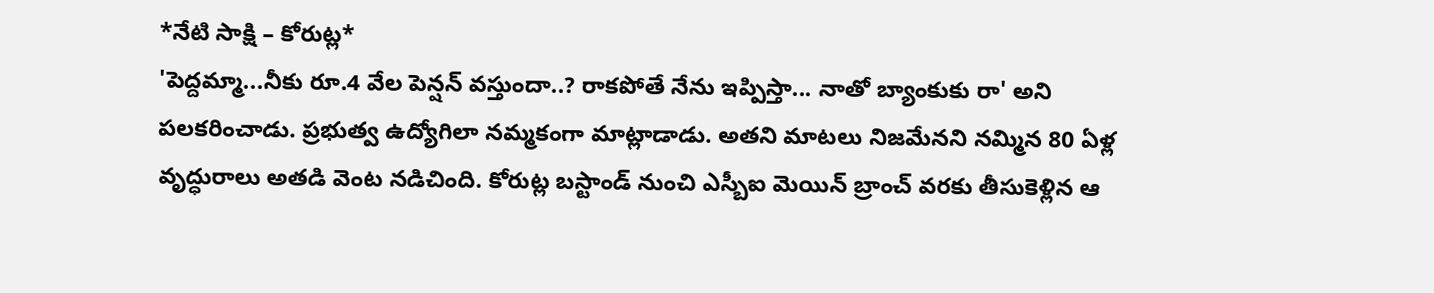*నేటి సాక్షి – కోరుట్ల*
'పెద్దమ్మా...నీకు రూ.4 వేల పెన్షన్ వస్తుందా..? రాకపోతే నేను ఇప్పిస్తా... నాతో బ్యాంకుకు రా' అని పలకరించాడు. ప్రభుత్వ ఉద్యోగిలా నమ్మకంగా మాట్లాడాడు. అతని మాటలు నిజమేనని నమ్మిన 80 ఏళ్ల వృద్ధురాలు అతడి వెంట నడిచింది. కోరుట్ల బస్టాండ్ నుంచి ఎస్బీఐ మెయిన్ బ్రాంచ్ వరకు తీసుకెళ్లిన ఆ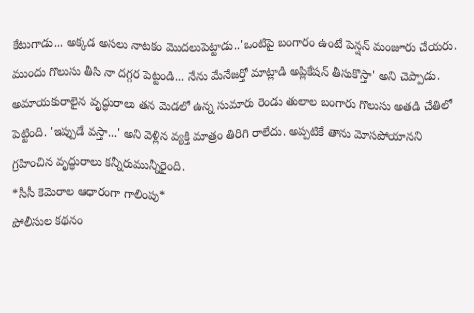కేటుగాడు... అక్కడ అసలు నాటకం మొదలుపెట్టాడు..'ఒంటిపై బంగారం ఉంటే పెన్షన్ మంజూరు చేయరు. ముందు గొలుసు తీసి నా దగ్గర పెట్టండి... నేను మేనేజర్తో మాట్లాడి అప్లికేషన్ తీసుకొస్తా' అని చెప్పాడు. అమాయకురాలైన వృద్ధురాలు తన మెడలో ఉన్న సుమారు రెండు తులాల బంగారు గొలుసు అతడి చేతిలో పెట్టింది. 'ఇప్పుడే వస్తా...' అని వెళ్లిన వ్యక్తి మాత్రం తిరిగి రాలేదు. అప్పటికే తాను మోసపోయానని గ్రహించిన వృద్ధురాలు కన్నీరుమున్నీరైంది.
*సీసీ కెమెరాల ఆధారంగా గాలింపు*
పోలీసుల కథనం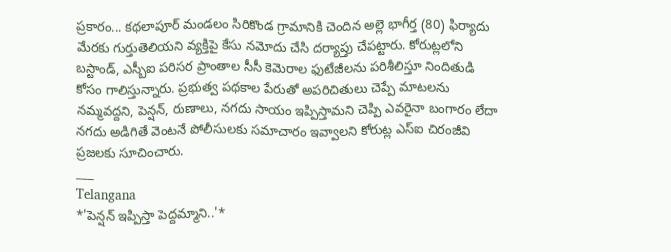ప్రకారం... కథలాపూర్ మండలం సిరికొండ గ్రామానికి చెందిన అల్లె భాగీర్త (80) ఫిర్యాదు మేరకు గుర్తుతెలియని వ్యక్తిపై కేసు నమోదు చేసి దర్యాప్తు చేపట్టారు. కోరుట్లలోని బస్టాండ్, ఎస్బీఐ పరిసర ప్రాంతాల సీసీ కెమెరాల ఫుటేజీలను పరిశీలిస్తూ నిందితుడి కోసం గాలిస్తున్నారు. ప్రభుత్వ పథకాల పేరుతో అపరిచితులు చెప్పే మాటలను నమ్మవద్దని, పెన్షన్, రుణాలు, నగదు సాయం ఇప్పిస్తామని చెప్పి ఎవరైనా బంగారం లేదా నగదు అడిగితే వెంటనే పోలీసులకు సమాచారం ఇవ్వాలని కోరుట్ల ఎస్ఐ చిరంజీవి ప్రజలకు సూచించారు.
___
Telangana
*'పెన్షన్ ఇప్పిస్తా పెద్దమ్మాని..'*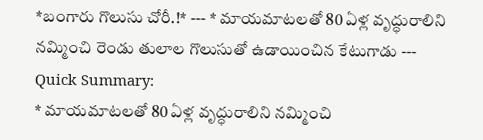*బంగారు గొలుసు చోరీ.!* --- * మాయమాటలతో 80 ఏళ్ల వృద్ధురాలిని నమ్మించి రెండు తులాల గొలుసుతో ఉడాయించిన కేటుగాడు ---
Quick Summary:
* మాయమాటలతో 80 ఏళ్ల వృద్ధురాలిని నమ్మించి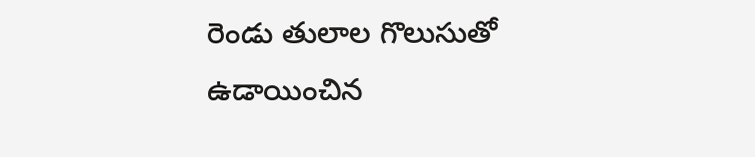రెండు తులాల గొలుసుతో ఉడాయించిన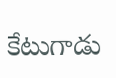కేటుగాడు